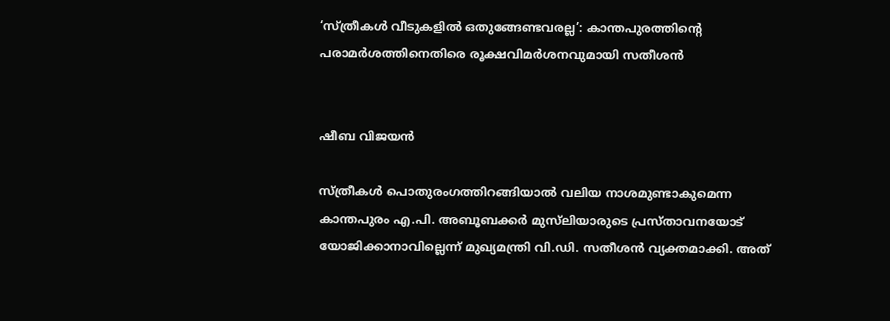‘സ്ത്രീകൾ വീടുകളിൽ ഒതുങ്ങേണ്ടവരല്ല’: കാന്തപുരത്തിന്റെ പരാമർശത്തിനെതിരെ രൂക്ഷവിമർശനവുമായി സതീശൻ


ഷീബ വിജയൻ

സ്ത്രീകൾ പൊതുരംഗത്തിറങ്ങിയാൽ വലിയ നാശമുണ്ടാകുമെന്ന കാന്തപുരം എ.പി. അബൂബക്കർ മുസ്‍ലിയാരുടെ പ്രസ്താവനയോട് യോജിക്കാനാവില്ലെന്ന് മുഖ്യമന്ത്രി വി.ഡി. സതീശൻ വ്യക്തമാക്കി. അത്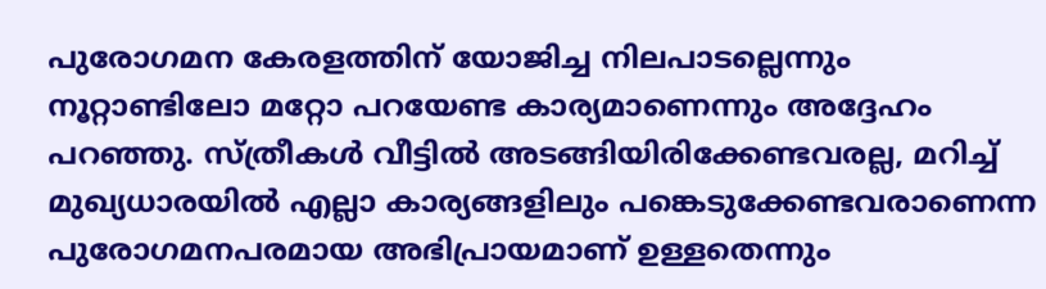പുരോഗമന കേരളത്തിന് യോജിച്ച നിലപാടല്ലെന്നും നൂറ്റാണ്ടിലോ മറ്റോ പറയേണ്ട കാര്യമാണെന്നും അദ്ദേഹം പറഞ്ഞു. സ്ത്രീകൾ വീട്ടിൽ അടങ്ങിയിരിക്കേണ്ടവരല്ല, മറിച്ച് മുഖ്യധാരയിൽ എല്ലാ കാര്യങ്ങളിലും പങ്കെടുക്കേണ്ടവരാണെന്ന പുരോഗമനപരമായ അഭിപ്രായമാണ് ഉള്ളതെന്നും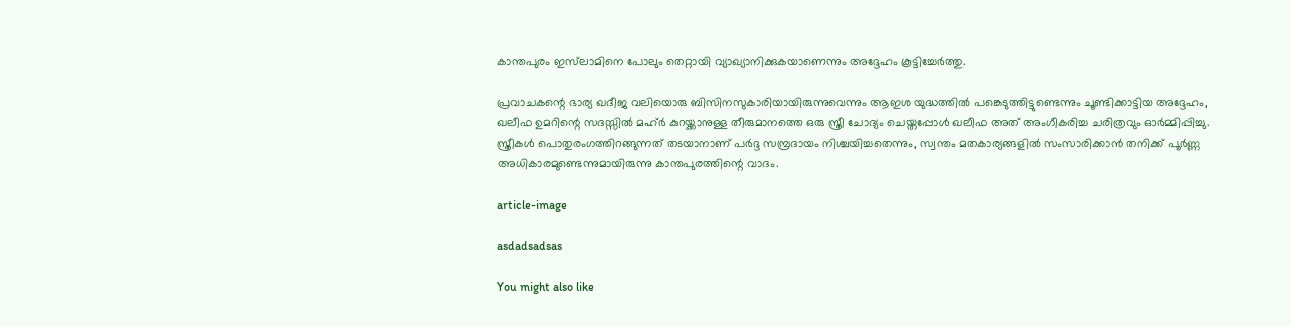കാന്തപുരം ഇസ്‍ലാമിനെ പോലും തെറ്റായി വ്യാഖ്യാനിക്കുകയാണെന്നും അദ്ദേഹം കൂട്ടിച്ചേർത്തു.

പ്രവാചകന്റെ ഭാര്യ ഖദീജ വലിയൊരു ബിസിനസുകാരിയായിരുന്നുവെന്നും ആഇശ യുദ്ധത്തിൽ പങ്കെടുത്തിട്ടുണ്ടെന്നും ചൂണ്ടിക്കാട്ടിയ അദ്ദേഹം, ഖലീഫ ഉമറിന്റെ സദസ്സിൽ മഹ്ർ കുറയ്ക്കാനുള്ള തീരുമാനത്തെ ഒരു സ്ത്രീ ചോദ്യം ചെയ്തപ്പോൾ ഖലീഫ അത് അംഗീകരിച്ച ചരിത്രവും ഓർമ്മിപ്പിച്ചു. സ്ത്രീകൾ പൊതുരംഗത്തിറങ്ങുന്നത് തടയാനാണ് പർദ്ദ സമ്പ്രദായം നിശ്ചയിച്ചതെന്നും, സ്വന്തം മതകാര്യങ്ങളിൽ സംസാരിക്കാൻ തനിക്ക് പൂർണ്ണ അധികാരമുണ്ടെന്നുമായിരുന്നു കാന്തപുരത്തിന്റെ വാദം.

article-image

asdadsadsas

You might also like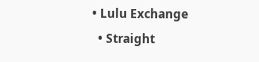• Lulu Exchange
  • Straight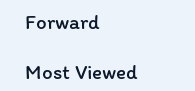Forward

Most Viewed